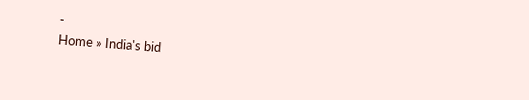-
Home » India's bid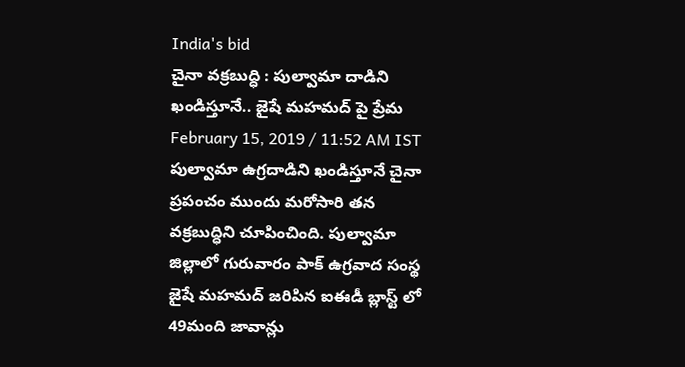India's bid
చైనా వక్రబుద్ధి : పుల్వామా దాడిని ఖండిస్తూనే.. జైషే మహమద్ పై ప్రేమ
February 15, 2019 / 11:52 AM IST
పుల్వామా ఉగ్రదాడిని ఖండిస్తూనే చైనా ప్రపంచం ముందు మరోసారి తన వక్రబుద్ధిని చూపించింది. పుల్వామా జిల్లాలో గురువారం పాక్ ఉగ్రవాద సంస్థ జైషే మహమద్ జరిపిన ఐఈడీ బ్లాస్ట్ లో 49మంది జావాన్లు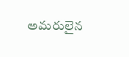అమరులైన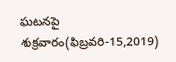ఘటనపై శుక్రవారం(ఫిబ్రవరి-15,2019)